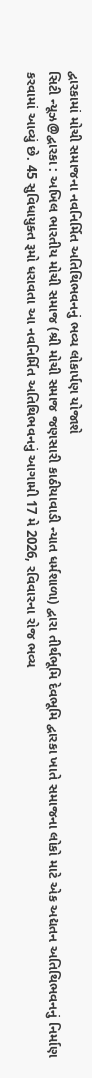દ્વારકામાં મોચી સમાજના નવનિર્મિત અતિથિભવનનું ભવ્ય લોકાર્પણ યોજાશે
સિટી ન્યૂઝ@દ્વારકા : અખિલ ભારતીય મોચી સમાજ (શ્રી મોચી સમાજ જણસારી કાઠીયાવાડી ન્યાત ધર્મશાળા) દ્વારા તીર્થભૂમિ દેવભૂમિ દ્વારકા ખાતે સમાજના લોકો માટે એક અદ્યતન અતિથિભવનનું નિર્માણ કરવામાં આવ્યું છે. 45 સુવિધાયુક્ત રૂમો ધરાવતા આ નવનિર્મિત અતિથિભવનનું આગામી 17 મે 2026, રવિવારના રોજ ભવ્ય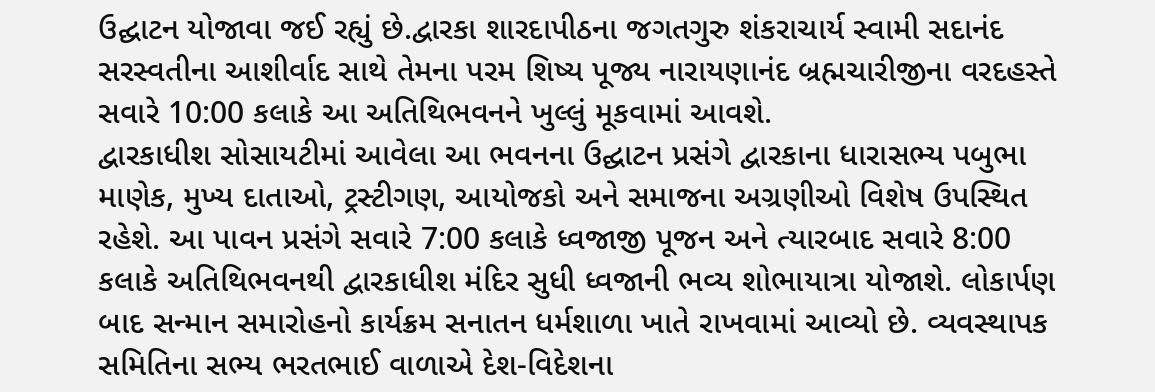ઉદ્ઘાટન યોજાવા જઈ રહ્યું છે.દ્વારકા શારદાપીઠના જગતગુરુ શંકરાચાર્ય સ્વામી સદાનંદ સરસ્વતીના આશીર્વાદ સાથે તેમના પરમ શિષ્ય પૂજ્ય નારાયણાનંદ બ્રહ્મચારીજીના વરદહસ્તે સવારે 10:00 કલાકે આ અતિથિભવનને ખુલ્લું મૂકવામાં આવશે.
દ્વારકાધીશ સોસાયટીમાં આવેલા આ ભવનના ઉદ્ઘાટન પ્રસંગે દ્વારકાના ધારાસભ્ય પબુભા માણેક, મુખ્ય દાતાઓ, ટ્રસ્ટીગણ, આયોજકો અને સમાજના અગ્રણીઓ વિશેષ ઉપસ્થિત રહેશે. આ પાવન પ્રસંગે સવારે 7:00 કલાકે ધ્વજાજી પૂજન અને ત્યારબાદ સવારે 8:00 કલાકે અતિથિભવનથી દ્વારકાધીશ મંદિર સુધી ધ્વજાની ભવ્ય શોભાયાત્રા યોજાશે. લોકાર્પણ બાદ સન્માન સમારોહનો કાર્યક્રમ સનાતન ધર્મશાળા ખાતે રાખવામાં આવ્યો છે. વ્યવસ્થાપક સમિતિના સભ્ય ભરતભાઈ વાળાએ દેશ-વિદેશના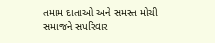તમામ દાતાઓ અને સમસ્ત મોચી સમાજને સપરિવાર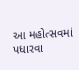આ મહોત્સવમાં પધારવા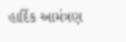હાર્દિક આમંત્રણ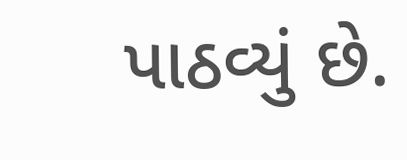પાઠવ્યું છે.